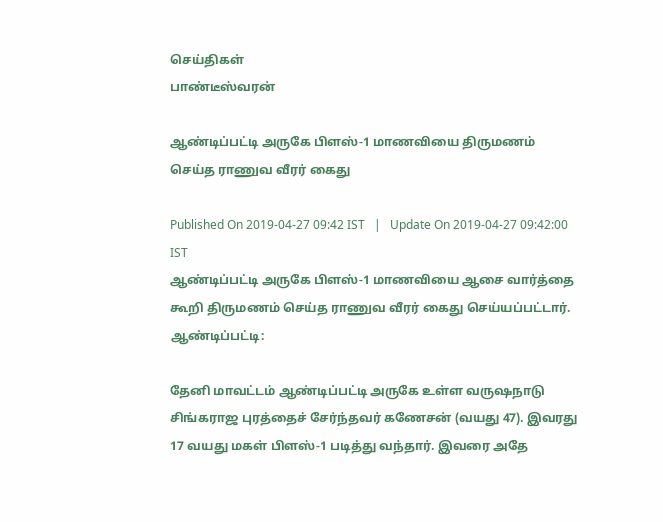செய்திகள்
பாண்டீஸ்வரன்

ஆண்டிப்பட்டி அருகே பிளஸ்-1 மாணவியை திருமணம் செய்த ராணுவ வீரர் கைது

Published On 2019-04-27 09:42 IST   |   Update On 2019-04-27 09:42:00 IST
ஆண்டிப்பட்டி அருகே பிளஸ்-1 மாணவியை ஆசை வார்த்தை கூறி திருமணம் செய்த ராணுவ வீரர் கைது செய்யப்பட்டார்.
ஆண்டிப்பட்டி:

தேனி மாவட்டம் ஆண்டிப்பட்டி அருகே உள்ள வரு‌ஷநாடு சிங்கராஜ புரத்தைச் சேர்ந்தவர் கணேசன் (வயது 47). இவரது 17 வயது மகள் பிளஸ்-1 படித்து வந்தார். இவரை அதே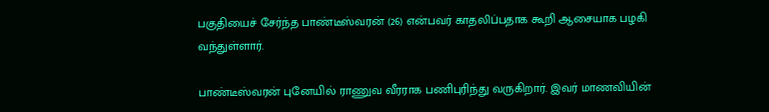பகுதியைச் சேர்ந்த பாண்டீஸ்வரன் (26) என்பவர் காதலிப்பதாக கூறி ஆசையாக பழகி வந்துள்ளார்.

பாண்டீஸ்வரன் புனேயில் ராணுவ வீரராக பணிபுரிந்து வருகிறார். இவர் மாணவியின்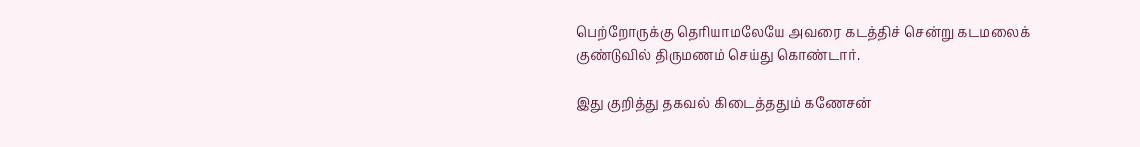பெற்றோருக்கு தெரியாமலேயே அவரை கடத்திச் சென்று கடமலைக் குண்டுவில் திருமணம் செய்து கொண்டார்.

இது குறித்து தகவல் கிடைத்ததும் கணேசன்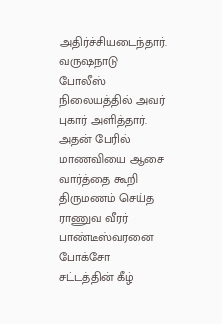அதிர்ச்சியடைந்தார். வரு‌ஷநாடு போலீஸ் நிலையத்தில் அவர் புகார் அளித்தார். அதன் பேரில் மாணவியை ஆசை வார்த்தை கூறி திருமணம் செய்த ராணுவ வீரர் பாண்டீஸ்வரனை போக்சோ சட்டத்தின் கீழ்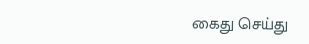கைது செய்து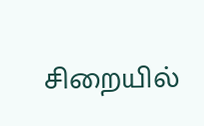சிறையில்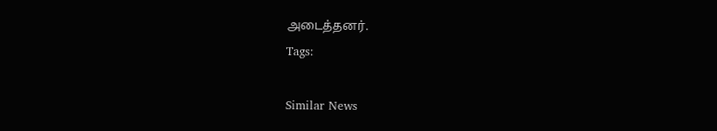அடைத்தனர்.
Tags:

Similar News